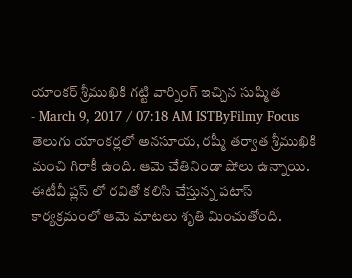యాంకర్ శ్రీముఖికి గట్టి వార్నింగ్ ఇచ్చిన సుష్మిత
- March 9, 2017 / 07:18 AM ISTByFilmy Focus
తెలుగు యాంకర్లలో అనసూయ, రష్మీ తర్వాత శ్రీముఖికి మంచి గిరాకీ ఉంది. ఆమె చేతినిండా షోలు ఉన్నాయి. ఈటీవీ ప్లస్ లో రవితో కలిసి చేస్తున్న పటాస్ కార్యక్రమంలో ఆమె మాటలు శృతి మించుతోంది.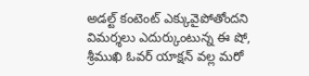అడల్ట్ కంటెంట్ ఎక్కువైపోతోందని విమర్శలు ఎదుర్కుంటున్న ఈ షో, శ్రీముఖి ఓవర్ యాక్షన్ వల్ల మరో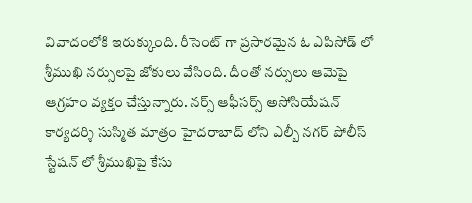వివాదంలోకి ఇరుక్కుంది. రీసెంట్ గా ప్రసారమైన ఓ ఎపిసోడ్ లో శ్రీముఖి నర్సులపై జోకులు వేసింది. దీంతో నర్సులు ఆమెపై ఆగ్రహం వ్యక్తం చేస్తున్నారు. నర్స్ ఆఫీసర్స్ అసోసియేషన్ కార్యదర్శి సుస్మిత మాత్రం హైదరాబాద్ లోని ఎల్బీ నగర్ పోలీస్ స్టేషన్ లో శ్రీముఖిపై కేసు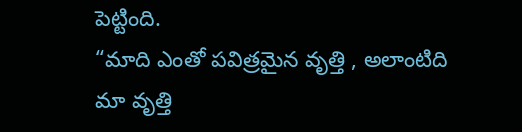పెట్టింది.
“మాది ఎంతో పవిత్రమైన వృత్తి , అలాంటిది మా వృత్తి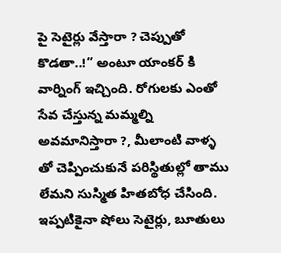పై సెటైర్లు వేస్తారా ? చెప్పుతో కొడతా..!” అంటూ యాంకర్ కి వార్నింగ్ ఇచ్చింది. రోగులకు ఎంతో సేవ చేస్తున్న మమ్మల్ని అవమానిస్తారా ?, మీలాంటి వాళ్ళ తో చెప్పించుకునే పరిస్థితుల్లో తాము లేమని సుస్మిత హితబోధ చేసింది. ఇప్పటికైనా షోలు సెటైర్లు, బూతులు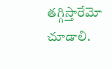తగ్గిస్తారేమో చూడాలి.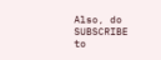Also, do SUBSCRIBE to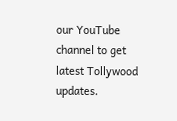our YouTube channel to get latest Tollywood updates.